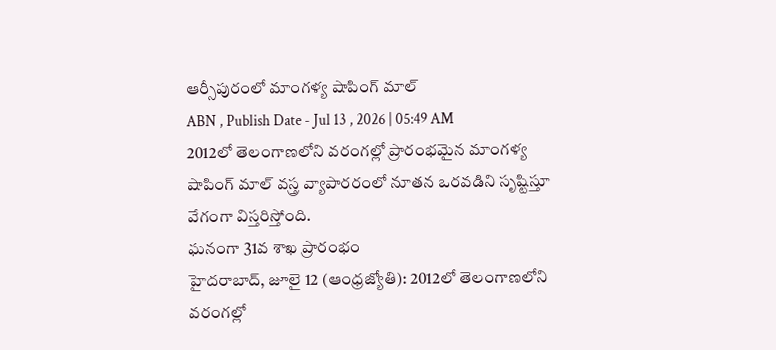ఆర్సీపురంలో మాంగళ్య షాపింగ్ మాల్
ABN , Publish Date - Jul 13 , 2026 | 05:49 AM
2012లో తెలంగాణలోని వరంగల్లో ప్రారంభమైన మాంగళ్య షాపింగ్ మాల్ వస్త్ర వ్యాపారరంలో నూతన ఒరవడిని సృష్టిస్తూ వేగంగా విస్తరిస్తోంది.
ఘనంగా 31వ శాఖ ప్రారంభం
హైదరాబాద్, జూలై 12 (ఆంధ్రజ్యోతి): 2012లో తెలంగాణలోని వరంగల్లో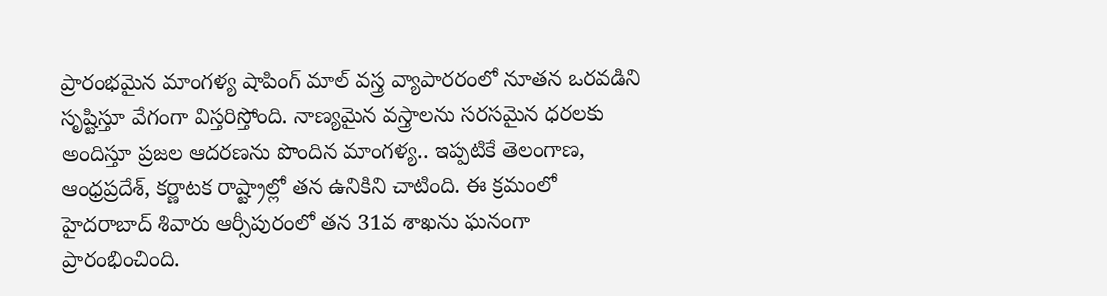ప్రారంభమైన మాంగళ్య షాపింగ్ మాల్ వస్త్ర వ్యాపారరంలో నూతన ఒరవడిని సృష్టిస్తూ వేగంగా విస్తరిస్తోంది. నాణ్యమైన వస్త్రాలను సరసమైన ధరలకు అందిస్తూ ప్రజల ఆదరణను పొందిన మాంగళ్య.. ఇప్పటికే తెలంగాణ, ఆంధ్రప్రదేశ్, కర్ణాటక రాష్ట్రాల్లో తన ఉనికిని చాటింది. ఈ క్రమంలో హైదరాబాద్ శివారు ఆర్సీపురంలో తన 31వ శాఖను ఘనంగా ప్రారంభించింది.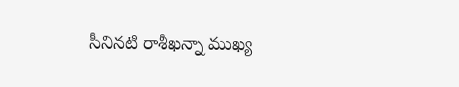సీనినటి రాశీఖన్నా ముఖ్య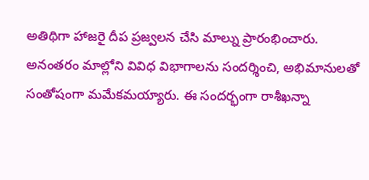అతిథిగా హాజరై దీప ప్రజ్వలన చేసి మాల్ను ప్రారంభించారు. అనంతరం మాల్లోని వివిధ విభాగాలను సందర్శించి, అభిమానులతో సంతోషంగా మమేకమయ్యారు. ఈ సందర్భంగా రాశీఖన్నా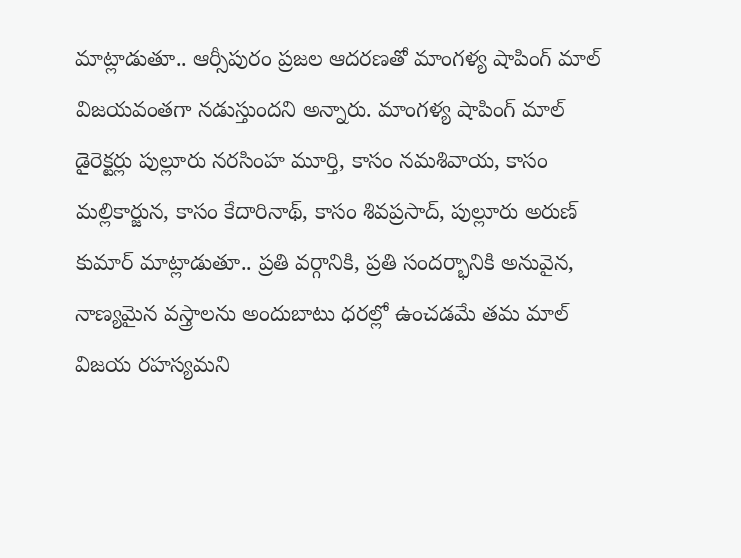మాట్లాడుతూ.. ఆర్సీపురం ప్రజల ఆదరణతో మాంగళ్య షాపింగ్ మాల్ విజయవంతగా నడుస్తుందని అన్నారు. మాంగళ్య షాపింగ్ మాల్ డైరెక్టర్లు పుల్లూరు నరసింహ మూర్తి, కాసం నమశివాయ, కాసం మల్లికార్జున, కాసం కేదారినాథ్, కాసం శివప్రసాద్, పుల్లూరు అరుణ్ కుమార్ మాట్లాడుతూ.. ప్రతి వర్గానికి, ప్రతి సందర్భానికి అనువైన, నాణ్యమైన వస్త్రాలను అందుబాటు ధరల్లో ఉంచడమే తమ మాల్ విజయ రహస్యమని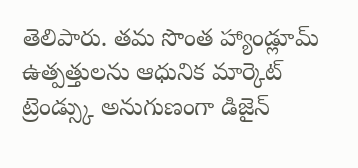తెలిపారు. తమ సొంత హ్యాండ్లూమ్ ఉత్పత్తులను ఆధునిక మార్కెట్ ట్రెండ్స్కు అనుగుణంగా డిజైన్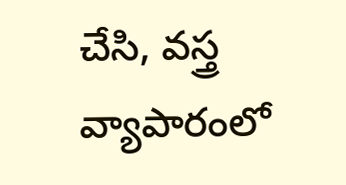చేసి, వస్త్ర వ్యాపారంలో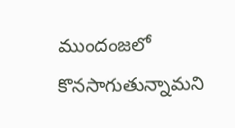ముందంజలో కొనసాగుతున్నామని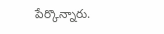పేర్కొన్నారు.